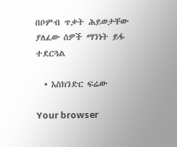በቦምብ ጥቃት ሕይወታቸው ያለፈው ሰዎች ማንነት ይፋ ተደርጓል

  • እስክንድር ፍሬው

Your browser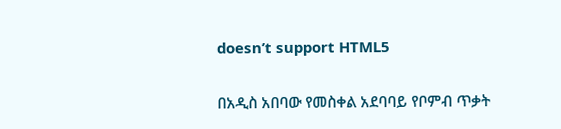doesn’t support HTML5

በአዲስ አበባው የመስቀል አደባባይ የቦምብ ጥቃት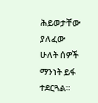ሕይወታቸው ያለፈው ሁለት ሰዎች ማንነት ይፋ ተደርጓል።